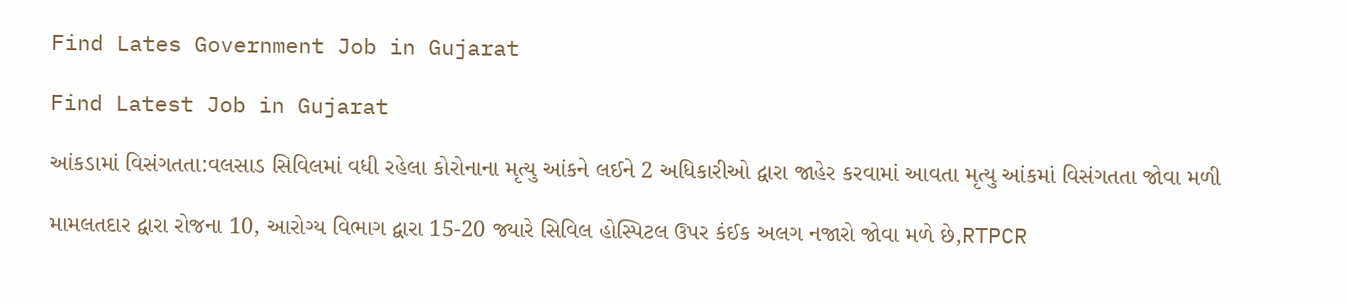Find Lates Government Job in Gujarat

Find Latest Job in Gujarat

આંકડામાં વિસંગતતા:વલસાડ સિવિલમાં વધી રહેલા કોરોનાના મૃત્યુ આંકને લઈને 2 અધિકારીઓ દ્વારા જાહેર કરવામાં આવતા મૃત્યુ આંકમાં વિસંગતતા જોવા મળી

મામલતદાર દ્વારા રોજના 10, આરોગ્ય વિભાગ દ્વારા 15-20 જ્યારે સિવિલ હોસ્પિટલ ઉપર કંઈક અલગ નજારો જોવા મળે છે,RTPCR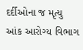દર્દીઓના જ મૃત્યુ આંક આરોગ્ય વિભાગ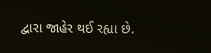દ્વારા જાહેર થઈ રહ્યા છે.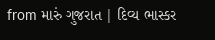from મારું ગુજરાત | દિવ્ય ભાસ્કર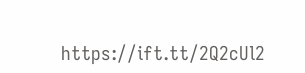https://ift.tt/2Q2cUl2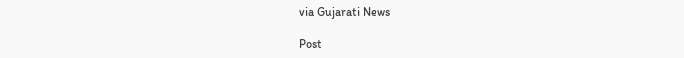via Gujarati News

Post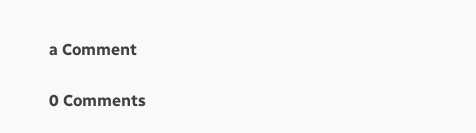a Comment

0 Comments